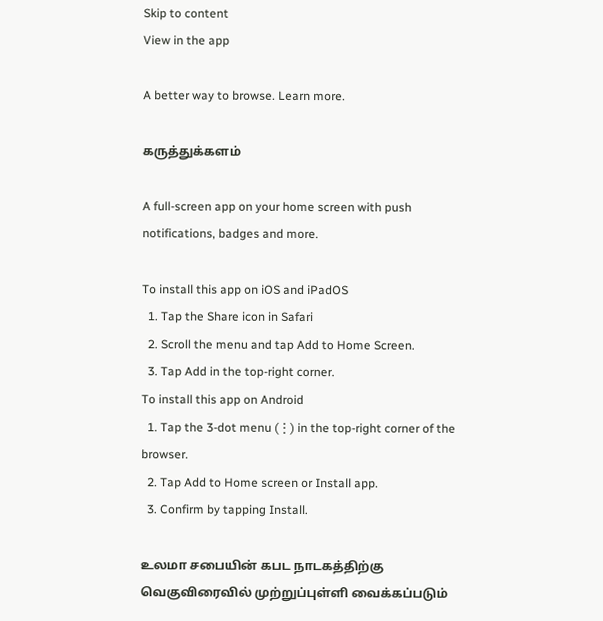Skip to content
View in the app

A better way to browse. Learn more.

கருத்துக்களம்

A full-screen app on your home screen with push notifications, badges and more.

To install this app on iOS and iPadOS
  1. Tap the Share icon in Safari
  2. Scroll the menu and tap Add to Home Screen.
  3. Tap Add in the top-right corner.
To install this app on Android
  1. Tap the 3-dot menu (⋮) in the top-right corner of the browser.
  2. Tap Add to Home screen or Install app.
  3. Confirm by tapping Install.

உலமா சபையின் கபட நாடகத்திற்கு வெகுவிரைவில் முற்றுப்புள்ளி வைக்கப்படும்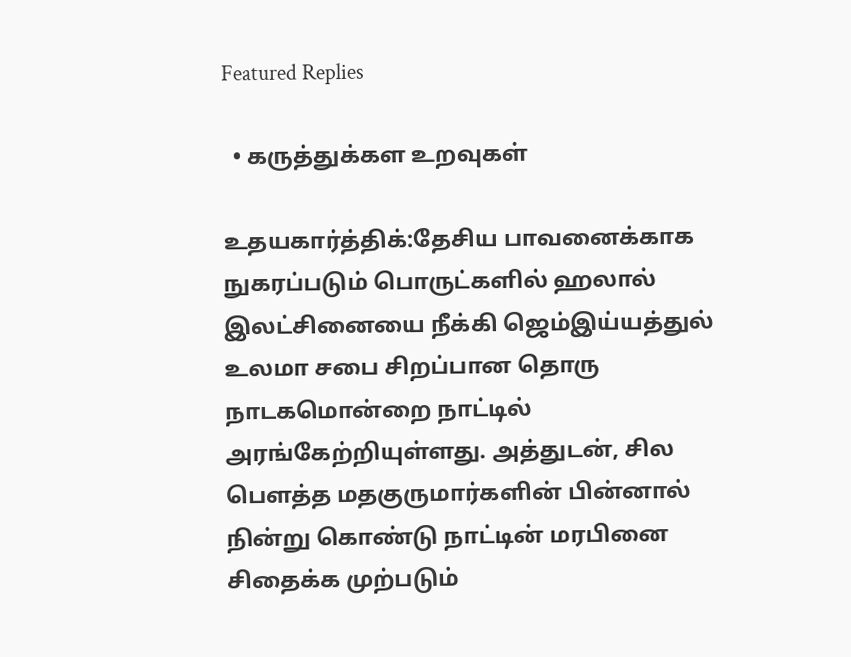Featured Replies

  • கருத்துக்கள உறவுகள்

உதயகார்த்திக்:தேசிய பாவனைக்காக நுகரப்படும் பொருட்களில் ஹலால் இலட்சினையை நீக்கி ஜெம்இய்யத்துல் உலமா சபை சிறப்பான தொரு நாடகமொன்றை நாட்டில் அரங்கேற்றியுள்ளது. அத்துடன், சில பௌத்த மதகுருமார்களின் பின்னால் நின்று கொண்டு நாட்டின் மரபினை சிதைக்க முற்படும்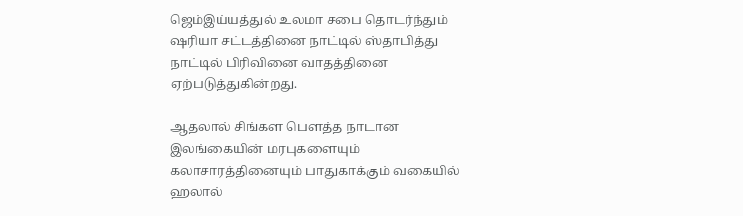ஜெம்இய்யத்துல் உலமா சபை தொடர்ந்தும் ஷரியா சட்டத்தினை நாட்டில் ஸ்தாபித்து நாட்டில் பிரிவினை வாதத்தினை ஏற்படுத்துகின்றது.

ஆதலால் சிங்கள பௌத்த நாடான இலங்கையின் மரபுகளையும் கலாசாரத்தினையும் பாதுகாக்கும் வகையில் ஹலால்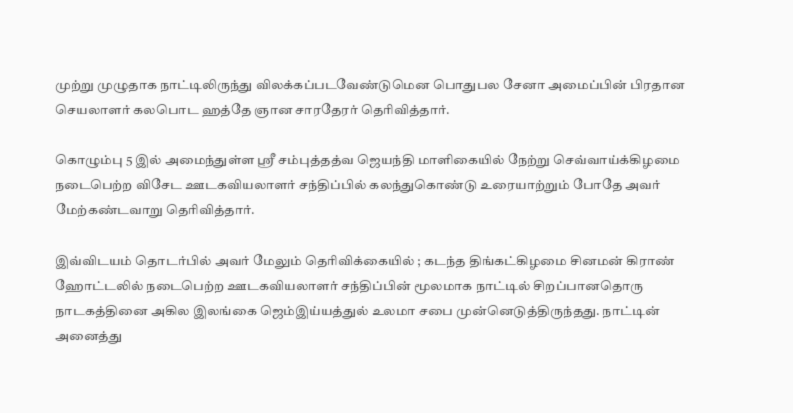முற்று முழுதாக நாட்டிலிருந்து விலக்கப்படவேண்டுமென பொதுபல சேனா அமைப்பின் பிரதான செயலாளர் கலபொட ஹத்தே ஞான சாரதேரர் தெரிவித்தார்.

கொழும்பு 5 இல் அமைந்துள்ள ஸ்ரீ சம்புத்தத்வ ஜெயந்தி மாளிகையில் நேற்று செவ்வாய்க்கிழமை நடைபெற்ற விசேட ஊடகவியலாளர் சந்திப்பில் கலந்துகொண்டு உரையாற்றும் போதே அவர் மேற்கண்டவாறு தெரிவித்தார்.

இவ்விடயம் தொடர்பில் அவர் மேலும் தெரிவிக்கையில் ; கடந்த திங்கட்கிழமை சினமன் கிராண் ஹோட்டலில் நடைபெற்ற ஊடகவியலாளர் சந்திப்பின் மூலமாக நாட்டில் சிறப்பானதொரு நாடகத்தினை அகில இலங்கை ஜெம்இய்யத்துல் உலமா சபை முன்னெடுத்திருந்தது. நாட்டின் அனைத்து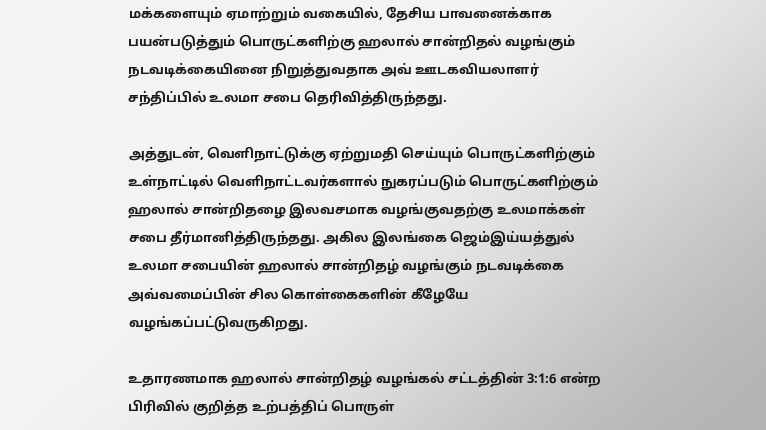மக்களையும் ஏமாற்றும் வகையில், தேசிய பாவனைக்காக பயன்படுத்தும் பொருட்களிற்கு ஹலால் சான்றிதல் வழங்கும் நடவடிக்கையினை நிறுத்துவதாக அவ் ஊடகவியலாளர் சந்திப்பில் உலமா சபை தெரிவித்திருந்தது.

அத்துடன், வெளிநாட்டுக்கு ஏற்றுமதி செய்யும் பொருட்களிற்கும் உள்நாட்டில் வெளிநாட்டவர்களால் நுகரப்படும் பொருட்களிற்கும் ஹலால் சான்றிதழை இலவசமாக வழங்குவதற்கு உலமாக்கள் சபை தீர்மானித்திருந்தது. அகில இலங்கை ஜெம்இய்யத்துல் உலமா சபையின் ஹலால் சான்றிதழ் வழங்கும் நடவடிக்கை அவ்வமைப்பின் சில கொள்கைகளின் கீழேயே வழங்கப்பட்டுவருகிறது.

உதாரணமாக ஹலால் சான்றிதழ் வழங்கல் சட்டத்தின் 3:1:6 என்ற பிரிவில் குறித்த உற்பத்திப் பொருள்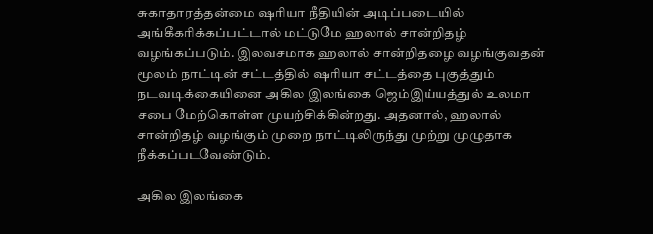சுகாதாரத்தன்மை ஷரியா நீதியின் அடிப்படையில் அங்கீகரிக்கப்பட்டால் மட்டுமே ஹலால் சான்றிதழ் வழங்கப்படும். இலவசமாக ஹலால் சான்றிதழை வழங்குவதன் மூலம் நாட்டின் சட்டத்தில் ஷரியா சட்டத்தை புகுத்தும் நடவடிக்கையினை அகில இலங்கை ஜெம்இய்யத்துல் உலமா சபை மேற்கொள்ள முயற்சிக்கின்றது. அதனால், ஹலால் சான்றிதழ் வழங்கும் முறை நாட்டிலிருந்து முற்று முழுதாக நீக்கப்படவேண்டும்.

அகில இலங்கை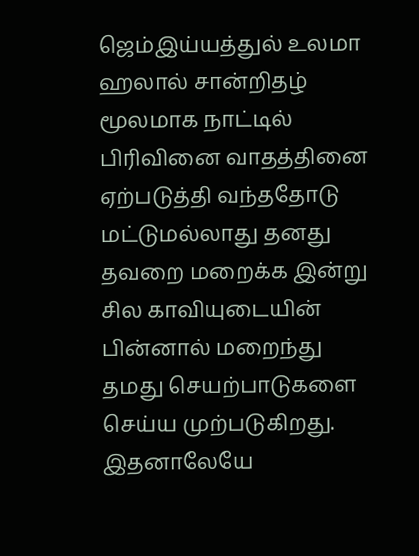ஜெம்இய்யத்துல் உலமா ஹலால் சான்றிதழ் மூலமாக நாட்டில் பிரிவினை வாதத்தினை ஏற்படுத்தி வந்ததோடு மட்டுமல்லாது தனது தவறை மறைக்க இன்று சில காவியுடையின் பின்னால் மறைந்து தமது செயற்பாடுகளை செய்ய முற்படுகிறது. இதனாலேயே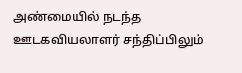அண்மையில் நடந்த ஊடகவியலாளர் சந்திப்பிலும்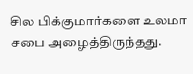சில பிக்குமார்களை உலமா சபை அழைத்திருந்தது.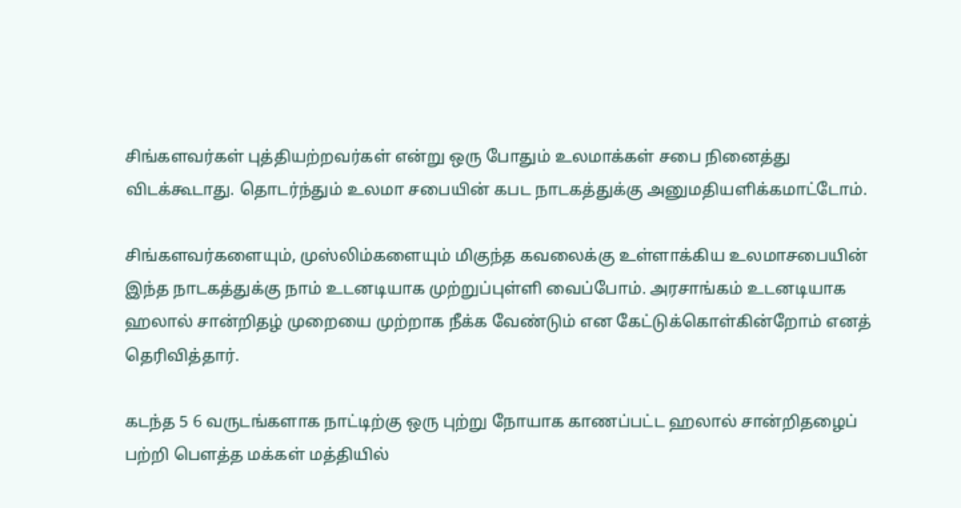சிங்களவர்கள் புத்தியற்றவர்கள் என்று ஒரு போதும் உலமாக்கள் சபை நினைத்து விடக்கூடாது. தொடர்ந்தும் உலமா சபையின் கபட நாடகத்துக்கு அனுமதியளிக்கமாட்டோம்.

சிங்களவர்களையும், முஸ்லிம்களையும் மிகுந்த கவலைக்கு உள்ளாக்கிய உலமாசபையின் இந்த நாடகத்துக்கு நாம் உடனடியாக முற்றுப்புள்ளி வைப்போம். அரசாங்கம் உடனடியாக ஹலால் சான்றிதழ் முறையை முற்றாக நீக்க வேண்டும் என கேட்டுக்கொள்கின்றோம் எனத் தெரிவித்தார்.

கடந்த 5 6 வருடங்களாக நாட்டிற்கு ஒரு புற்று நோயாக காணப்பட்ட ஹலால் சான்றிதழைப் பற்றி பௌத்த மக்கள் மத்தியில்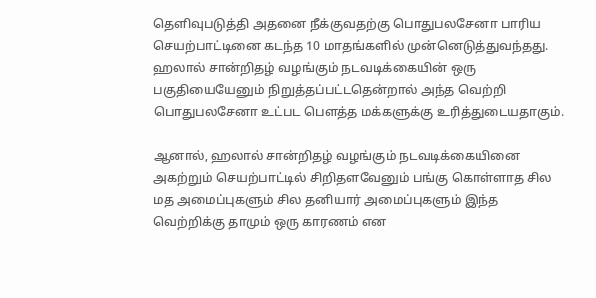தெளிவுபடுத்தி அதனை நீக்குவதற்கு பொதுபலசேனா பாரிய செயற்பாட்டினை கடந்த 10 மாதங்களில் முன்னெடுத்துவந்தது. ஹலால் சான்றிதழ் வழங்கும் நடவடிக்கையின் ஒரு பகுதியையேனும் நிறுத்தப்பட்டதென்றால் அந்த வெற்றி பொதுபலசேனா உட்பட பௌத்த மக்களுக்கு உரித்துடையதாகும்.

ஆனால், ஹலால் சான்றிதழ் வழங்கும் நடவடிக்கையினை அகற்றும் செயற்பாட்டில் சிறிதளவேனும் பங்கு கொள்ளாத சில மத அமைப்புகளும் சில தனியார் அமைப்புகளும் இந்த வெற்றிக்கு தாமும் ஒரு காரணம் என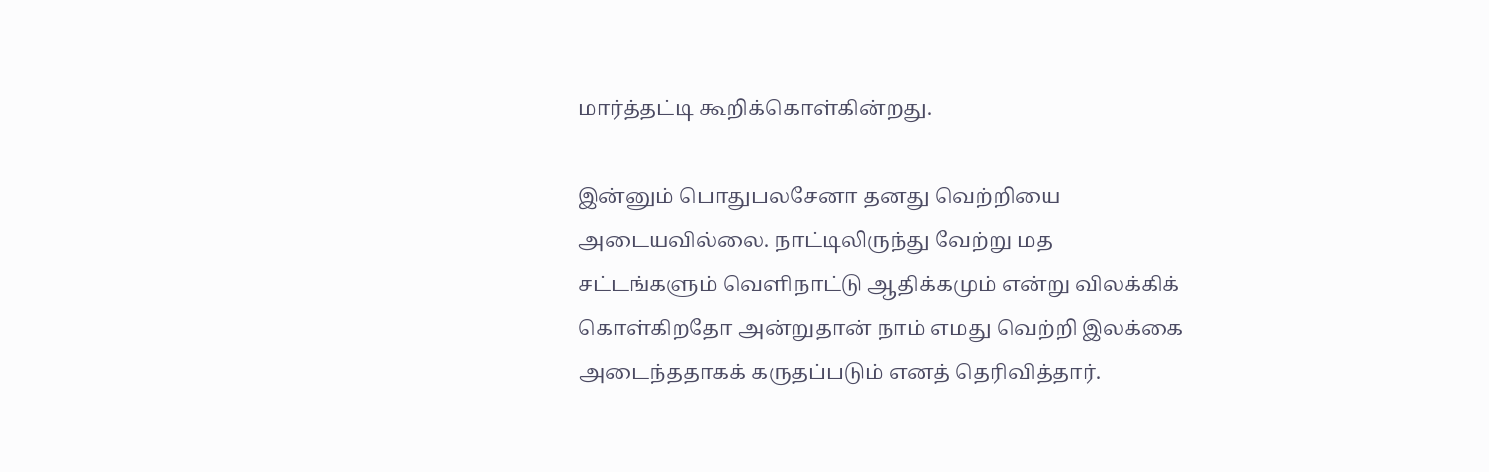மார்த்தட்டி கூறிக்கொள்கின்றது.

இன்னும் பொதுபலசேனா தனது வெற்றியை அடையவில்லை. நாட்டிலிருந்து வேற்று மத சட்டங்களும் வெளிநாட்டு ஆதிக்கமும் என்று விலக்கிக் கொள்கிறதோ அன்றுதான் நாம் எமது வெற்றி இலக்கை அடைந்ததாகக் கருதப்படும் எனத் தெரிவித்தார்.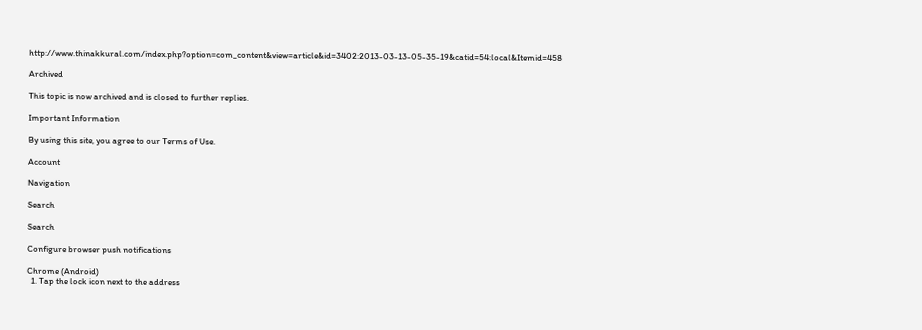http://www.thinakkural.com/index.php?option=com_content&view=article&id=3402:2013-03-13-05-35-19&catid=54:local&Itemid=458

Archived

This topic is now archived and is closed to further replies.

Important Information

By using this site, you agree to our Terms of Use.

Account

Navigation

Search

Search

Configure browser push notifications

Chrome (Android)
  1. Tap the lock icon next to the address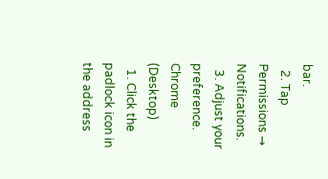bar.
  2. Tap Permissions → Notifications.
  3. Adjust your preference.
Chrome (Desktop)
  1. Click the padlock icon in the address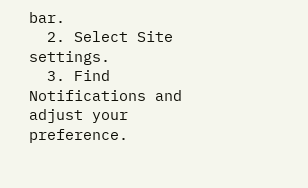bar.
  2. Select Site settings.
  3. Find Notifications and adjust your preference.